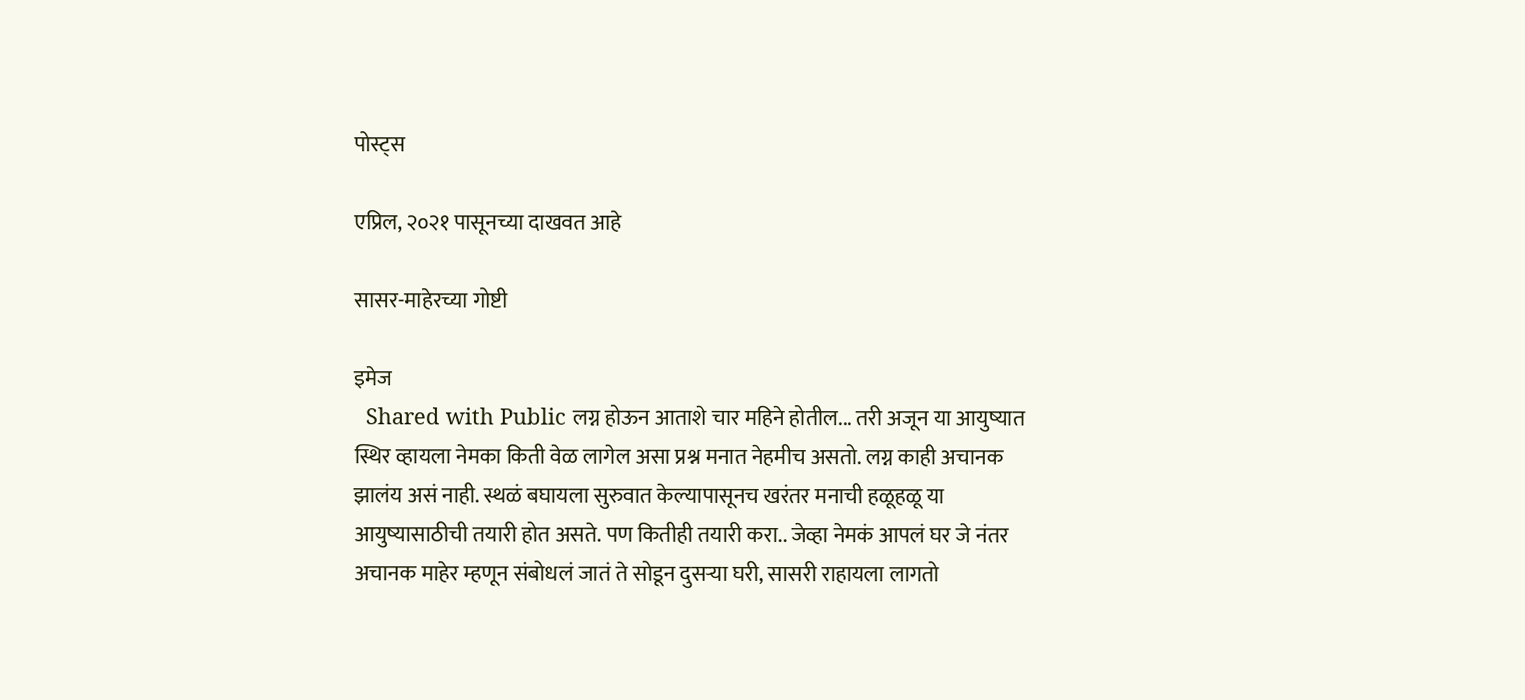पोस्ट्स

एप्रिल, २०२१ पासूनच्या दाखवत आहे

सासर-माहेरच्या गोष्टी

इमेज
  Shared with Public लग्न होऊन आताशे चार महिने होतील... तरी अजून या आयुष्यात स्थिर व्हायला नेमका किती वेळ लागेल असा प्रश्न मनात नेहमीच असतो. लग्न काही अचानक झालंय असं नाही. स्थळं बघायला सुरुवात केल्यापासूनच खरंतर मनाची हळूहळू या आयुष्यासाठीची तयारी होत असते. पण कितीही तयारी करा.. जेव्हा नेमकं आपलं घर जे नंतर अचानक माहेर म्हणून संबोधलं जातं ते सोडून दुसऱ्या घरी, सासरी राहायला लागतो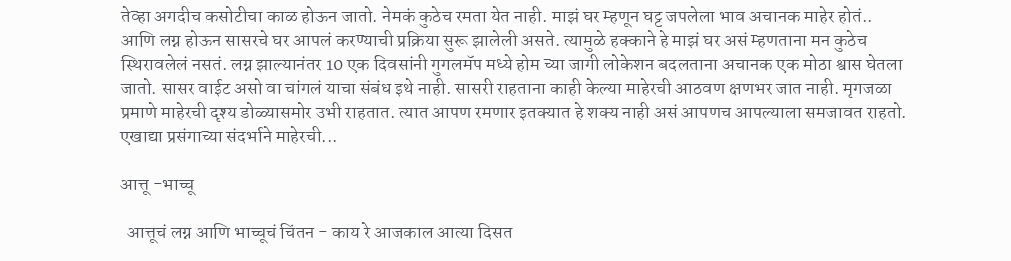तेव्हा अगदीच कसोटीचा काळ होऊन जातो. नेमकं कुठेच रमता येत नाही. माझं घर म्हणून घट्ट जपलेला भाव अचानक माहेर होतं.. आणि लग्न होऊन सासरचे घर आपलं करण्याची प्रक्रिया सुरू झालेली असते. त्यामुळे हक्काने हे माझं घर असं म्हणताना मन कुठेच स्थिरावलेलं नसतं. लग्न झाल्यानंतर 10 एक दिवसांनी गुगलमॅप मध्ये होम च्या जागी लोकेशन बदलताना अचानक एक मोठा श्वास घेतला जातो. सासर वाईट असो वा चांगलं याचा संबंध इथे नाही. सासरी राहताना काही केल्या माहेरची आठवण क्षणभर जात नाही. मृगजळा प्रमाणे माहेरची दृश्य डोळ्यासमोर उभी राहतात. त्यात आपण रमणार इतक्यात हे शक्य नाही असं आपणच आपल्याला समजावत राहतो. एखाद्या प्रसंगाच्या संदर्भाने माहेरची...

आत्तू -भाच्चू

  आत्तूचं लग्न आणि भाच्चूचं चिंतन - काय रे आजकाल आत्या दिसत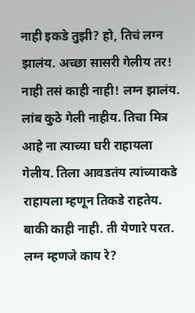नाही इकडे तुझी? हो, तिचं लग्न झालंय. अच्छा सासरी गेलीय तर! नाही तसं काही नाही! लग्न झालंय. लांब कुठे गेली नाहीय. तिचा मित्र आहे ना त्याच्या घरी राहायला गेलीय. तिला आवडतंय त्यांच्याकडे राहायला म्हणून तिकडे राहतेय. बाकी काही नाही. ती येणारे परत. लग्न म्हणजे काय रे?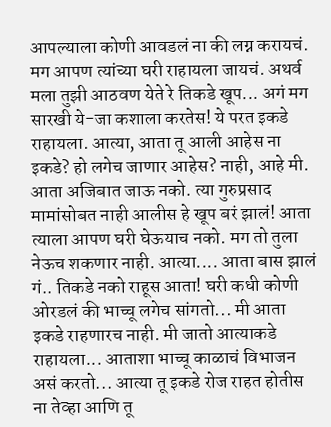आपल्याला कोणी आवडलं ना की लग्न करायचं. मग आपण त्यांच्या घरी राहायला जायचं. अथर्व मला तुझी आठवण येते रे तिकडे खूप... अगं मग सारखी ये-जा कशाला करतेस! ये परत इकडे राहायला. आत्या, आता तू आली आहेस ना इकडे? हो लगेच जाणार आहेस? नाही, आहे मी. आता अजिबात जाऊ नको. त्या गुरुप्रसाद मामांसोबत नाही आलीस हे खूप बरं झालं! आता त्याला आपण घरी घेऊयाच नको. मग तो तुला नेऊच शकणार नाही. आत्या.... आता बास झालं गं.. तिकडे नको राहूस आता! घरी कधी कोणी ओरडलं की भाच्चू लगेच सांगतो... मी आता इकडे राहणारच नाही. मी जातो आत्याकडे राहायला... आताशा भाच्चू काळाचं विभाजन असं करतो... आत्या तू इकडे रोज राहत होतीस ना तेव्हा आणि तू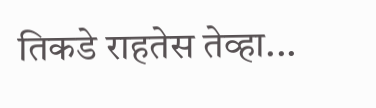तिकडे राहतेस तेव्हा...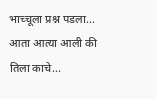भाच्चूला प्रश्न पडला... आता आत्या आली की तिला काचे...